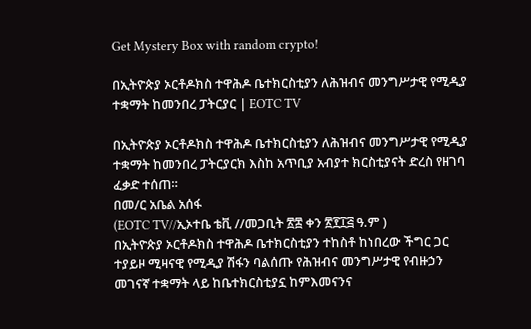Get Mystery Box with random crypto!

በኢትዮጵያ ኦርቶዶክስ ተዋሕዶ ቤተክርስቲያን ለሕዝብና መንግሥታዊ የሚዲያ ተቋማት ከመንበረ ፓትርያር | EOTC TV

በኢትዮጵያ ኦርቶዶክስ ተዋሕዶ ቤተክርስቲያን ለሕዝብና መንግሥታዊ የሚዲያ ተቋማት ከመንበረ ፓትርያርክ እስከ አጥቢያ አብያተ ክርስቲያናት ድረስ የዘገባ ፈቃድ ተሰጠ።
በመ/ር አቤል አሰፋ
(EOTC TV//ኢኦተቤ ቴቪ //መጋቢት ፳፰ ቀን ፳፻፲፭ ዓ.ም )
በኢትዮጵያ ኦርቶዶክስ ተዋሕዶ ቤተክርስቲያን ተከስቶ ከነበረው ችግር ጋር ተያይዞ ሚዛናዊ የሚዲያ ሽፋን ባልሰጡ የሕዝብና መንግሥታዊ የብዙኃን መገናኛ ተቋማት ላይ ከቤተክርስቲያኗ ከምእመናንና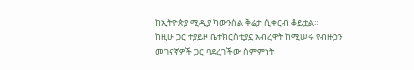ከኢትዮጵያ ሚዲያ ካውንስል ቅሬታ ሲቀርብ ቆይቷል።
ከዚሁ ጋር ተያይዞ ቤተክርስቲያኗ አብረዋት ከሚሠሩ የብዙኃን መገናኛዎች ጋር ባደረገችው ስምምነት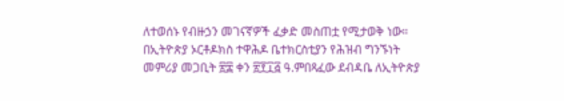ለተወሰኑ የብዙኃን መገናኛዎች ፈቃድ መስጠቷ የሚታወቅ ነው።
በኢትዮጵያ ኦርቶዶክስ ተዋሕዶ ቤተክርስቲያን የሕዝብ ግንኙነት መምሪያ መጋቢት ፳፰ ቀን ፳፻፲፭ ዓ.ምበጻፈው ደብዳቤ ለኢትዮጵያ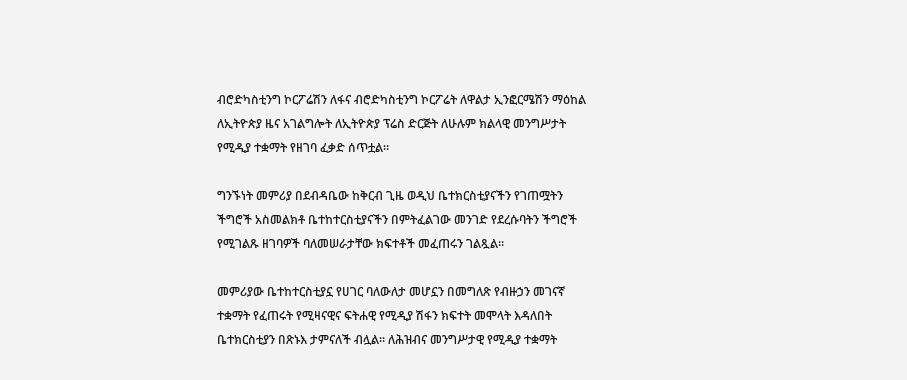ብሮድካስቲንግ ኮርፖሬሽን ለፋና ብሮድካስቲንግ ኮርፖሬት ለዋልታ ኢንፎርሜሽን ማዕከል ለኢትዮጵያ ዜና አገልግሎት ለኢትዮጵያ ፕሬስ ድርጅት ለሁሉም ክልላዊ መንግሥታት የሚዲያ ተቋማት የዘገባ ፈቃድ ሰጥቷል።

ግንኙነት መምሪያ በደብዳቤው ከቅርብ ጊዜ ወዲህ ቤተክርስቲያናችን የገጠሟትን ችግሮች አስመልክቶ ቤተከተርስቲያናችን በምትፈልገው መንገድ የደረሱባትን ችግሮች የሚገልጹ ዘገባዎች ባለመሠራታቸው ክፍተቶች መፈጠሩን ገልጿል።

መምሪያው ቤተከተርስቲያኗ የሀገር ባለውለታ መሆኗን በመግለጽ የብዙኃን መገናኛ ተቋማት የፈጠሩት የሚዛናዊና ፍትሐዊ የሚዲያ ሽፋን ክፍተት መሞላት እዳለበት ቤተክርስቲያን በጽኑእ ታምናለች ብሏል፡፡ ለሕዝብና መንግሥታዊ የሚዲያ ተቋማት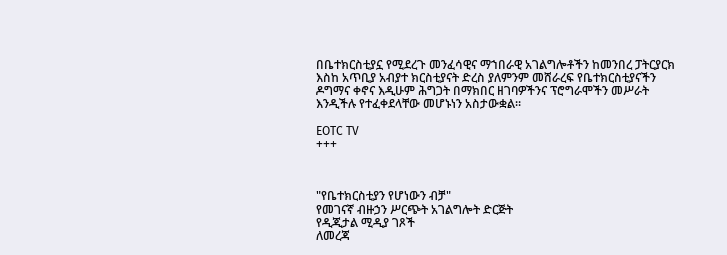በቤተክርስቲያኗ የሚደረጉ መንፈሳዊና ማኀበራዊ አገልግሎቶችን ከመንበረ ፓትርያርክ እስከ አጥቢያ አብያተ ክርስቲያናት ድረስ ያለምንም መሸራረፍ የቤተክርስቲያናችን ዶግማና ቀኖና እዲሁም ሕግጋት በማክበር ዘገባዎችንና ፕሮግራሞችን መሥራት እንዲችሉ የተፈቀደላቸው መሆኑነን አስታውቋል።

EOTC TV
+++



"የቤተክርስቲያን የሆነውን ብቻ"
የመገናኛ ብዙኃን ሥርጭት አገልግሎት ድርጅት
የዲጂታል ሚዲያ ገጾች
ለመረጃ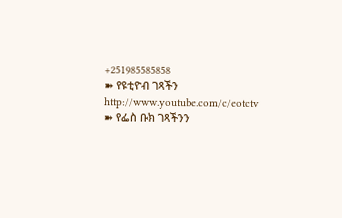+251985585858
➽ የዩቲዮብ ገጻችን
http://www.youtube.com/c/eotctv
➽ የፌስ ቡክ ገጻችንን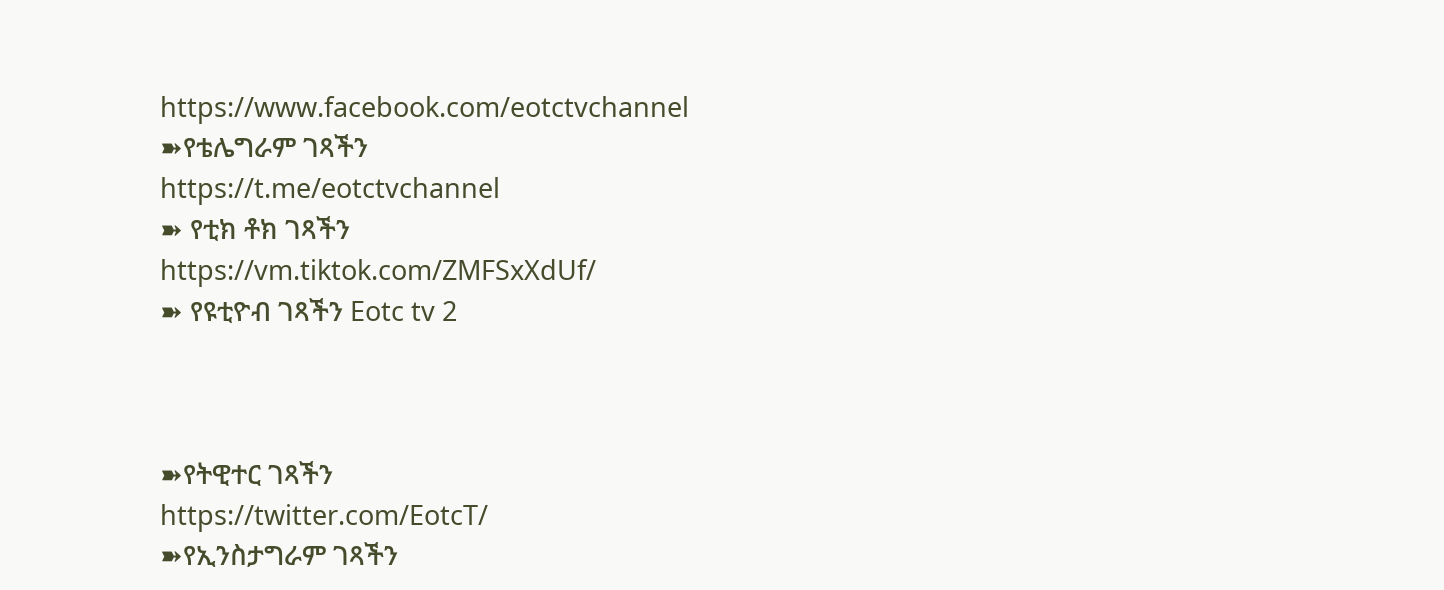https://www.facebook.com/eotctvchannel
➽የቴሌግራም ገጻችን
https://t.me/eotctvchannel
➽ የቲክ ቶክ ገጻችን
https://vm.tiktok.com/ZMFSxXdUf/
➽ የዩቲዮብ ገጻችን Eotc tv 2



➽የትዊተር ገጻችን
https://twitter.com/EotcT/
➽የኢንስታግራም ገጻችን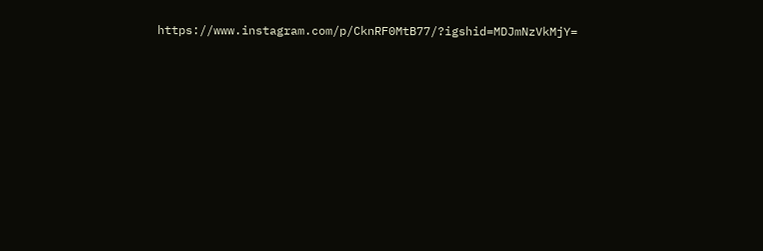https://www.instagram.com/p/CknRF0MtB77/?igshid=MDJmNzVkMjY=